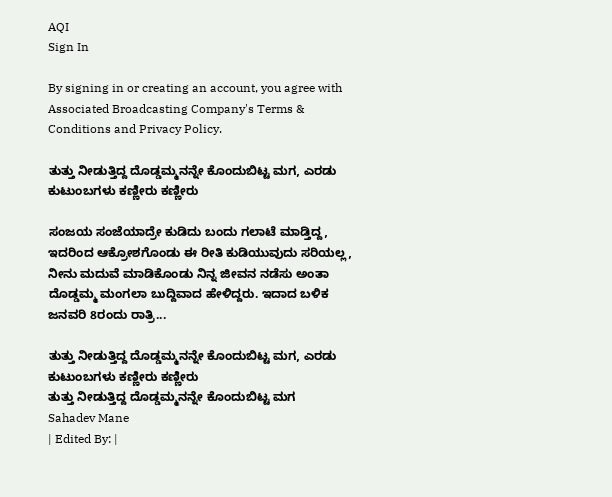AQI
Sign In

By signing in or creating an account, you agree with Associated Broadcasting Company's Terms & Conditions and Privacy Policy.

ತುತ್ತು ನೀಡುತ್ತಿದ್ದ ದೊಡ್ಡಮ್ಮನನ್ನೇ ಕೊಂದುಬಿಟ್ಟ ಮಗ, ಎರಡು ಕುಟುಂಬಗಳು ಕಣ್ಣೀರು ಕಣ್ಣೀರು

ಸಂಜಯ ಸಂಜೆಯಾದ್ರೇ ಕುಡಿದು ಬಂದು ಗಲಾಟೆ ಮಾಡ್ತಿದ್ದ, ಇದರಿಂದ ಆಕ್ರೋಶಗೊಂಡು ಈ ರೀತಿ ಕುಡಿಯುವುದು ಸರಿಯಲ್ಲ, ನೀನು ಮದುವೆ ಮಾಡಿಕೊಂಡು ನಿನ್ನ ಜೀವನ ನಡೆಸು ಅಂತಾ ದೊಡ್ಡಮ್ಮ ಮಂಗಲಾ ಬುದ್ದಿವಾದ ಹೇಳಿದ್ದರು. ಇದಾದ ಬಳಿಕ ಜನವರಿ 8ರಂದು ರಾತ್ರಿ...

ತುತ್ತು ನೀಡುತ್ತಿದ್ದ ದೊಡ್ಡಮ್ಮನನ್ನೇ ಕೊಂದುಬಿಟ್ಟ ಮಗ, ಎರಡು ಕುಟುಂಬಗಳು ಕಣ್ಣೀರು ಕಣ್ಣೀರು
ತುತ್ತು ನೀಡುತ್ತಿದ್ದ ದೊಡ್ಡಮ್ಮನನ್ನೇ ಕೊಂದುಬಿಟ್ಟ ಮಗ
Sahadev Mane
| Edited By: |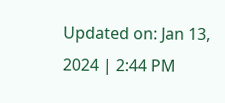Updated on: Jan 13, 2024 | 2:44 PM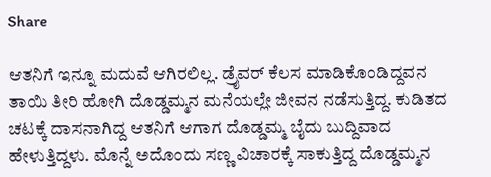Share

ಆತನಿಗೆ ಇನ್ನೂ ಮದುವೆ ಆಗಿರಲಿಲ್ಲ. ಡ್ರೈವರ್ ಕೆಲಸ ಮಾಡಿಕೊಂಡಿದ್ದವನ ತಾಯಿ ತೀರಿ ಹೋಗಿ ದೊಡ್ಡಮ್ಮನ ಮನೆಯಲ್ಲೇ ಜೀವನ ನಡೆಸುತ್ತಿದ್ದ. ಕುಡಿತದ ಚಟಕ್ಕೆ ದಾಸನಾಗಿದ್ದ ಆತನಿಗೆ ಆಗಾಗ ದೊಡ್ಡಮ್ಮ ಬೈದು ಬುದ್ದಿವಾದ ಹೇಳುತ್ತಿದ್ದಳು. ಮೊನ್ನೆ ಅದೊಂದು ಸಣ್ಣ ವಿಚಾರಕ್ಕೆ ಸಾಕುತ್ತಿದ್ದ ದೊಡ್ಡಮ್ಮನ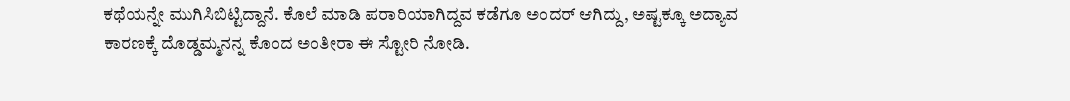ಕಥೆಯನ್ನೇ ಮುಗಿಸಿಬಿಟ್ಟಿದ್ದಾನೆ. ಕೊಲೆ ಮಾಡಿ ಪರಾರಿಯಾಗಿದ್ದವ ಕಡೆಗೂ ಅಂದರ್ ಆಗಿದ್ದು, ಅಷ್ಟಕ್ಕೂ ಅದ್ಯಾವ ಕಾರಣಕ್ಕೆ ದೊಡ್ಡಮ್ಮನನ್ನ ಕೊಂದ ಅಂತೀರಾ ಈ ಸ್ಟೋರಿ ನೋಡಿ.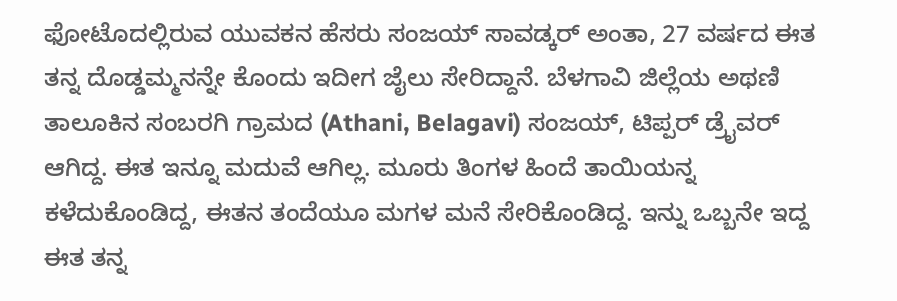ಫೋಟೊದಲ್ಲಿರುವ ಯುವಕನ ಹೆಸರು ಸಂಜಯ್ ಸಾವಡ್ಕರ್ ಅಂತಾ, 27 ವರ್ಷದ ಈತ ತನ್ನ ದೊಡ್ಡಮ್ಮನನ್ನೇ ಕೊಂದು ಇದೀಗ ಜೈಲು ಸೇರಿದ್ದಾನೆ. ಬೆಳಗಾವಿ ಜಿಲ್ಲೆಯ ಅಥಣಿ ತಾಲೂಕಿನ ಸಂಬರಗಿ ಗ್ರಾಮದ (Athani, Belagavi) ಸಂಜಯ್, ಟಿಪ್ಪರ್ ಡ್ರೈವರ್ ಆಗಿದ್ದ. ಈತ ಇನ್ನೂ ಮದುವೆ ಆಗಿಲ್ಲ. ಮೂರು ತಿಂಗಳ ಹಿಂದೆ ತಾಯಿಯನ್ನ ಕಳೆದುಕೊಂಡಿದ್ದ, ಈತನ ತಂದೆಯೂ ಮಗಳ ಮನೆ ಸೇರಿಕೊಂಡಿದ್ದ. ಇನ್ನು ಒಬ್ಬನೇ ಇದ್ದ ಈತ ತನ್ನ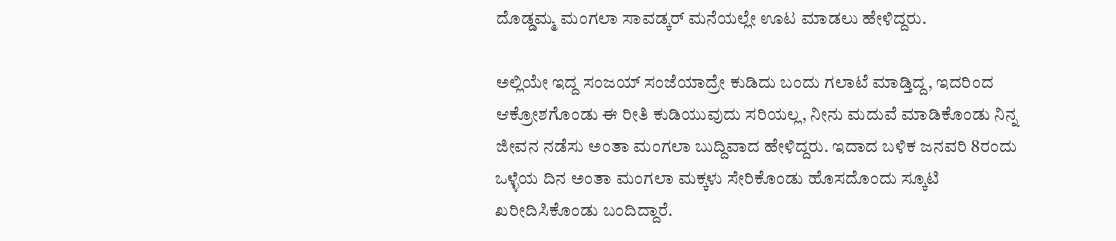ದೊಡ್ಡಮ್ಮ ಮಂಗಲಾ ಸಾವಡ್ಕರ್ ಮನೆಯಲ್ಲೇ ಊಟ ಮಾಡಲು ಹೇಳಿದ್ದರು.

ಅಲ್ಲಿಯೇ ಇದ್ದ ಸಂಜಯ್ ಸಂಜೆಯಾದ್ರೇ ಕುಡಿದು ಬಂದು ಗಲಾಟೆ ಮಾಡ್ತಿದ್ದ, ಇದರಿಂದ ಆಕ್ರೋಶಗೊಂಡು ಈ ರೀತಿ ಕುಡಿಯುವುದು ಸರಿಯಲ್ಲ, ನೀನು ಮದುವೆ ಮಾಡಿಕೊಂಡು ನಿನ್ನ ಜೀವನ ನಡೆಸು ಅಂತಾ ಮಂಗಲಾ ಬುದ್ದಿವಾದ ಹೇಳಿದ್ದರು. ಇದಾದ ಬಳಿಕ ಜನವರಿ 8ರಂದು ಒಳ್ಳೆಯ ದಿನ ಅಂತಾ ಮಂಗಲಾ ಮಕ್ಕಳು ಸೇರಿಕೊಂಡು ಹೊಸದೊಂದು ಸ್ಕೂಟಿ ಖರೀದಿಸಿಕೊಂಡು ಬಂದಿದ್ದಾರೆ.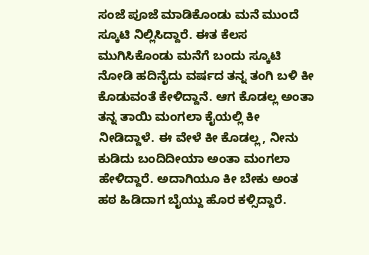ಸಂಜೆ ಪೂಜೆ ಮಾಡಿಕೊಂಡು ಮನೆ ಮುಂದೆ ಸ್ಕೂಟಿ ನಿಲ್ಲಿಸಿದ್ದಾರೆ. ಈತ ಕೆಲಸ ಮುಗಿಸಿಕೊಂಡು ಮನೆಗೆ ಬಂದು ಸ್ಕೂಟಿ ನೋಡಿ ಹದಿನೈದು ವರ್ಷದ ತನ್ನ ತಂಗಿ ಬಳಿ ಕೀ ಕೊಡುವಂತೆ ಕೇಳಿದ್ದಾನೆ. ಆಗ ಕೊಡಲ್ಲ ಅಂತಾ ತನ್ನ ತಾಯಿ ಮಂಗಲಾ ಕೈಯಲ್ಲಿ ಕೀ ನೀಡಿದ್ದಾಳೆ. ಈ ವೇಳೆ ಕೀ ಕೊಡಲ್ಲ, ನೀನು ಕುಡಿದು ಬಂದಿದೀಯಾ ಅಂತಾ ಮಂಗಲಾ ಹೇಳಿದ್ದಾರೆ. ಅದಾಗಿಯೂ ಕೀ ಬೇಕು ಅಂತ ಹಠ ಹಿಡಿದಾಗ ಬೈಯ್ದು ಹೊರ ಕಳ್ಸಿದ್ದಾರೆ.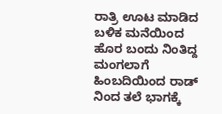ರಾತ್ರಿ ಊಟ ಮಾಡಿದ ಬಳಿಕ ಮನೆಯಿಂದ ಹೊರ ಬಂದು ನಿಂತಿದ್ದ ಮಂಗಲಾಗೆ ಹಿಂಬದಿಯಿಂದ ರಾಡ್ ನಿಂದ ತಲೆ ಭಾಗಕ್ಕೆ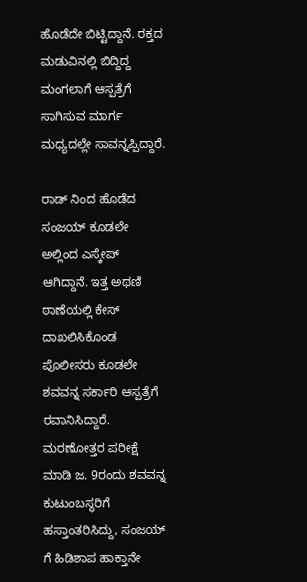ಹೊಡೆದೇ ಬಿಟ್ಟಿದ್ದಾನೆ. ರಕ್ತದ ಮಡುವಿನಲ್ಲಿ ಬಿದ್ದಿದ್ದ ಮಂಗಲಾಗೆ ಆಸ್ಪತ್ರೆಗೆ ಸಾಗಿಸುವ ಮಾರ್ಗ ಮಧ್ಯದಲ್ಲೇ ಸಾವನ್ನಪ್ಪಿದ್ದಾರೆ.

ರಾಡ್ ನಿಂದ ಹೊಡೆದ ಸಂಜಯ್ ಕೂಡಲೇ ಅಲ್ಲಿಂದ ಎಸ್ಕೇಪ್ ಆಗಿದ್ದಾನೆ. ಇತ್ತ ಅಥಣಿ ಠಾಣೆಯಲ್ಲಿ ಕೇಸ್ ದಾಖಲಿಸಿಕೊಂಡ ಪೊಲೀಸರು ಕೂಡಲೇ ಶವವನ್ನ ಸರ್ಕಾರಿ ಆಸ್ಪತ್ರೆಗೆ ರವಾನಿಸಿದ್ದಾರೆ. ಮರಣೋತ್ತರ ಪರೀಕ್ಷೆ ಮಾಡಿ ಜ. 9ರಂದು ಶವವನ್ನ ಕುಟುಂಬಸ್ಥರಿಗೆ ಹಸ್ತಾಂತರಿಸಿದ್ದು, ಸಂಜಯ್ ಗೆ ಹಿಡಿಶಾಪ ಹಾಕ್ತಾನೇ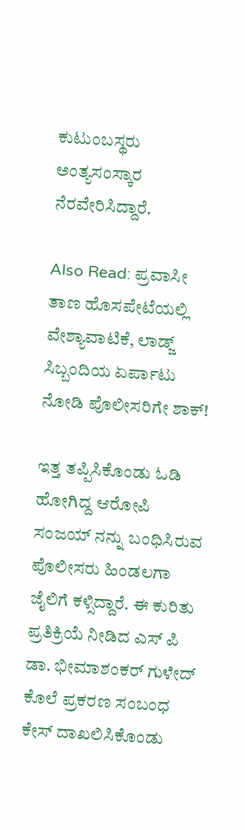ಕುಟುಂಬಸ್ಥರು ಅಂತ್ಯಸಂಸ್ಕಾರ ನೆರವೇರಿಸಿದ್ದಾರೆ.

Also Read: ಪ್ರವಾಸೀ ತಾಣ ಹೊಸಪೇಟೆಯಲ್ಲಿ ವೇಶ್ಯಾವಾಟಿಕೆ, ಲಾಡ್ಜ್ ಸಿಬ್ಬಂದಿಯ ಏರ್ಪಾಟು ನೋಡಿ ಪೊಲೀಸರಿಗೇ ಶಾಕ್!

ಇತ್ತ ತಪ್ಪಿಸಿಕೊಂಡು ಓಡಿ ಹೋಗಿದ್ದ ಆರೋಪಿ ಸಂಜಯ್ ನನ್ನು ಬಂಧಿಸಿರುವ ಪೊಲೀಸರು ಹಿಂಡಲಗಾ ಜೈಲಿಗೆ ಕಳ್ಸಿದ್ದಾರೆ. ಈ ಕುರಿತು ಪ್ರತಿಕ್ರಿಯೆ ನೀಡಿದ ಎಸ್ ಪಿ ಡಾ. ಭೀಮಾಶಂಕರ್ ಗುಳೇದ್ ಕೊಲೆ ಪ್ರಕರಣ ಸಂಬಂಧ ಕೇಸ್ ದಾಖಲಿಸಿಕೊಂಡು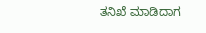ತನಿಖೆ ಮಾಡಿದಾಗ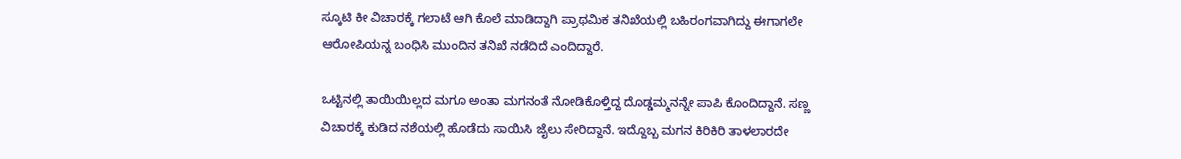ಸ್ಕೂಟಿ ಕೀ ವಿಚಾರಕ್ಕೆ ಗಲಾಟೆ ಆಗಿ ಕೊಲೆ ಮಾಡಿದ್ದಾಗಿ ಪ್ರಾಥಮಿಕ ತನಿಖೆಯಲ್ಲಿ ಬಹಿರಂಗವಾಗಿದ್ದು ಈಗಾಗಲೇ ಆರೋಪಿಯನ್ನ ಬಂಧಿಸಿ ಮುಂದಿನ ತನಿಖೆ ನಡೆದಿದೆ ಎಂದಿದ್ದಾರೆ.

ಒಟ್ಟಿನಲ್ಲಿ ತಾಯಿಯಿಲ್ಲದ ಮಗೂ ಅಂತಾ ಮಗನಂತೆ ನೋಡಿಕೊಳ್ತಿದ್ದ ದೊಡ್ಡಮ್ಮನನ್ನೇ ಪಾಪಿ ಕೊಂದಿದ್ದಾನೆ. ಸಣ್ಣ ವಿಚಾರಕ್ಕೆ ಕುಡಿದ ನಶೆಯಲ್ಲಿ ಹೊಡೆದು ಸಾಯಿಸಿ ಜೈಲು ಸೇರಿದ್ದಾನೆ. ಇದ್ದೊಬ್ಬ ಮಗನ ಕಿರಿಕಿರಿ ತಾಳಲಾರದೇ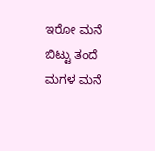ಇರೋ ಮನೆ ಬಿಟ್ಟು ತಂದೆ ಮಗಳ ಮನೆ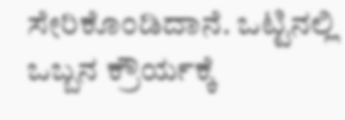ಸೇರಿಕೊಂಡಿದಾನೆ. ಒಟ್ಟಿನಲ್ಲಿ ಒಬ್ಬನ ಕ್ರೌರ್ಯಕ್ಕೆ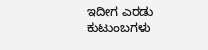ಇದೀಗ ಎರಡು ಕುಟುಂಬಗಳು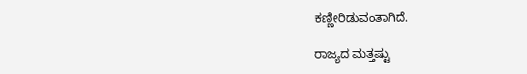ಕಣ್ಣೀರಿಡುವಂತಾಗಿದೆ.

ರಾಜ್ಯದ ಮತ್ತಷ್ಟು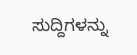ಸುದ್ದಿಗಳನ್ನು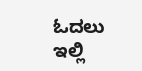ಓದಲು ಇಲ್ಲಿ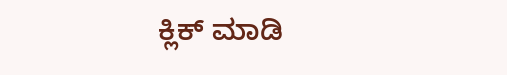ಕ್ಲಿಕ್ ಮಾಡಿ